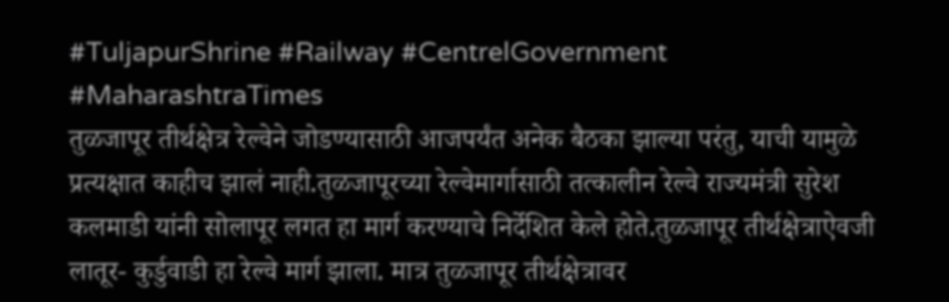#TuljapurShrine #Railway #CentrelGovernment #MaharashtraTimes
तुळजापूर तीर्थक्षेत्र रेल्वेने जोडण्यासाठी आजपर्यंत अनेक बैठका झाल्या परंतु, याची यामुळे प्रत्यक्षात काहीच झालं नाही.तुळजापूरच्या रेल्वेमार्गासाठी तत्कालीन रेल्वे राज्यमंत्री सुरेश कलमाडी यांनी सोलापूर लगत हा मार्ग करण्याचे निर्देशित केले होते.तुळजापूर तीर्थक्षेत्राऐवजी लातूर- कुर्डुवाडी हा रेल्वे मार्ग झाला. मात्र तुळजापूर तीर्थक्षेत्रावर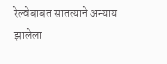रेल्वेबाबत सातत्याने अन्याय झालेला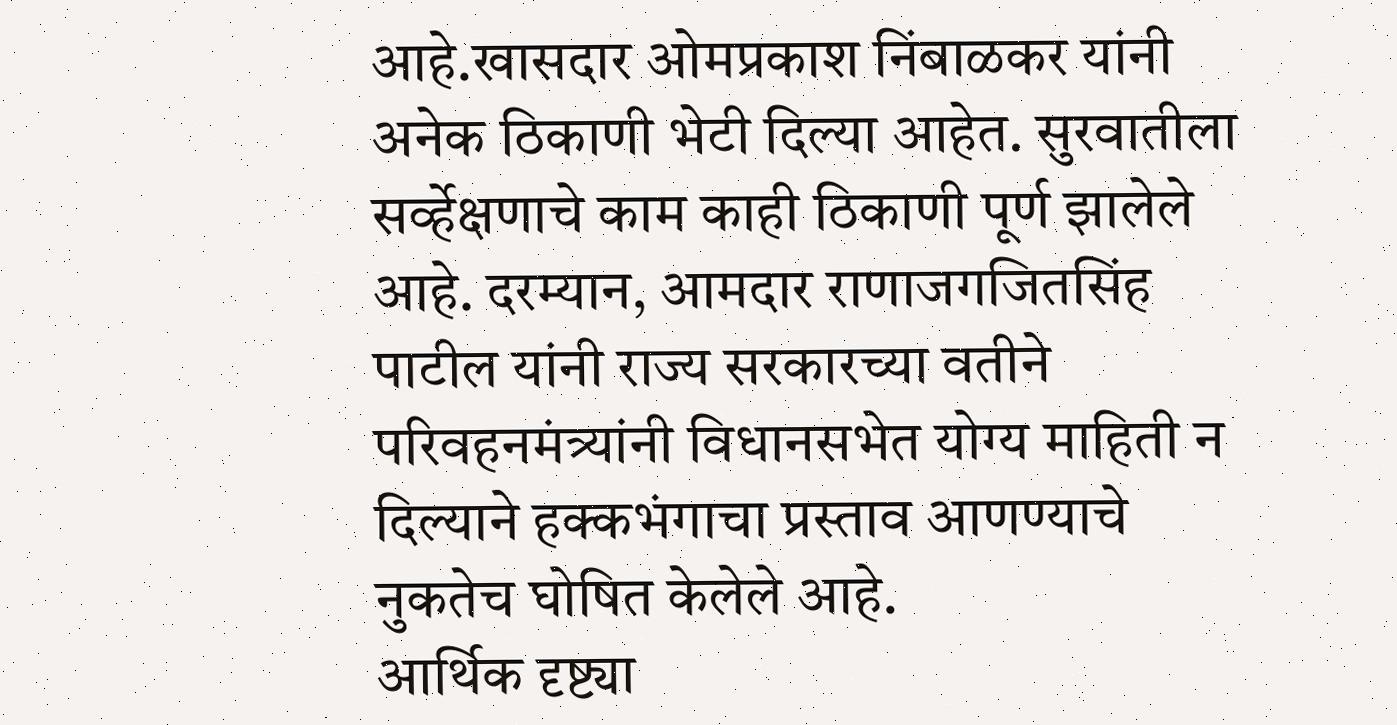आहे.खासदार ओमप्रकाश निंबाळकर यांनी अनेक ठिकाणी भेटी दिल्या आहेत. सुरवातीला सर्व्हेक्षणाचे काम काही ठिकाणी पूर्ण झालेले आहे. दरम्यान, आमदार राणाजगजितसिंह पाटील यांनी राज्य सरकारच्या वतीने परिवहनमंत्र्यांनी विधानसभेत योग्य माहिती न दिल्याने हक्कभंगाचा प्रस्ताव आणण्याचे नुकतेच घोषित केलेले आहे.
आर्थिक दृष्ट्या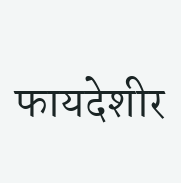फायदेशीर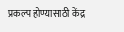प्रकल्प होण्यासाठी केंद्र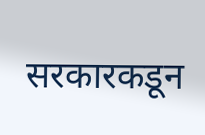सरकारकडून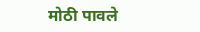मोठी पावले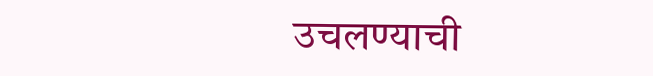उचलण्याची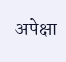अपेक्षा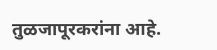तुळजापूरकरांना आहे.